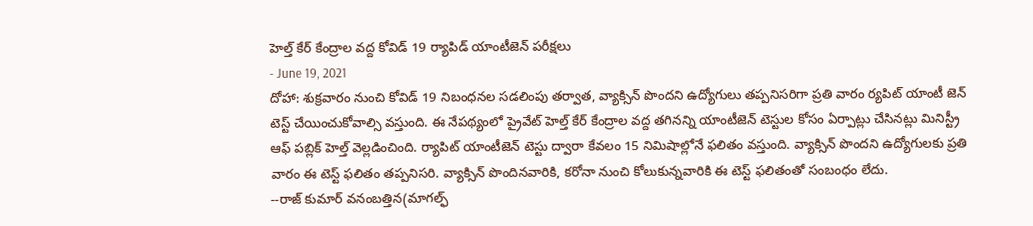హెల్త్ కేర్ కేంద్రాల వద్ద కోవిడ్ 19 ర్యాపిడ్ యాంటీజెన్ పరీక్షలు
- June 19, 2021
దోహా: శుక్రవారం నుంచి కోవిడ్ 19 నిబంధనల సడలింపు తర్వాత, వ్యాక్సిన్ పొందని ఉద్యోగులు తప్పనిసరిగా ప్రతి వారం ర్యపిట్ యాంటీ జెన్ టెస్ట్ చేయించుకోవాల్సి వస్తుంది. ఈ నేపథ్యంలో ప్రైవేట్ హెల్త్ కేర్ కేంద్రాల వద్ద తగినన్ని యాంటీజెన్ టెస్టుల కోసం ఏర్పాట్లు చేసినట్లు మినిస్ట్రీ ఆఫ్ పబ్లిక్ హెల్త్ వెల్లడించింది. ర్యాపిట్ యాంటీజెన్ టెస్టు ద్వారా కేవలం 15 నిమిషాల్లోనే ఫలితం వస్తుంది. వ్యాక్సిన్ పొందని ఉద్యోగులకు ప్రతి వారం ఈ టెస్ట్ ఫలితం తప్పనిసరి. వ్యాక్సిన్ పొందినవారికి, కరోనా నుంచి కోలుకున్నవారికి ఈ టెస్ట్ ఫలితంతో సంబంధం లేదు.
--రాజ్ కుమార్ వనంబత్తిన(మాగల్ఫ్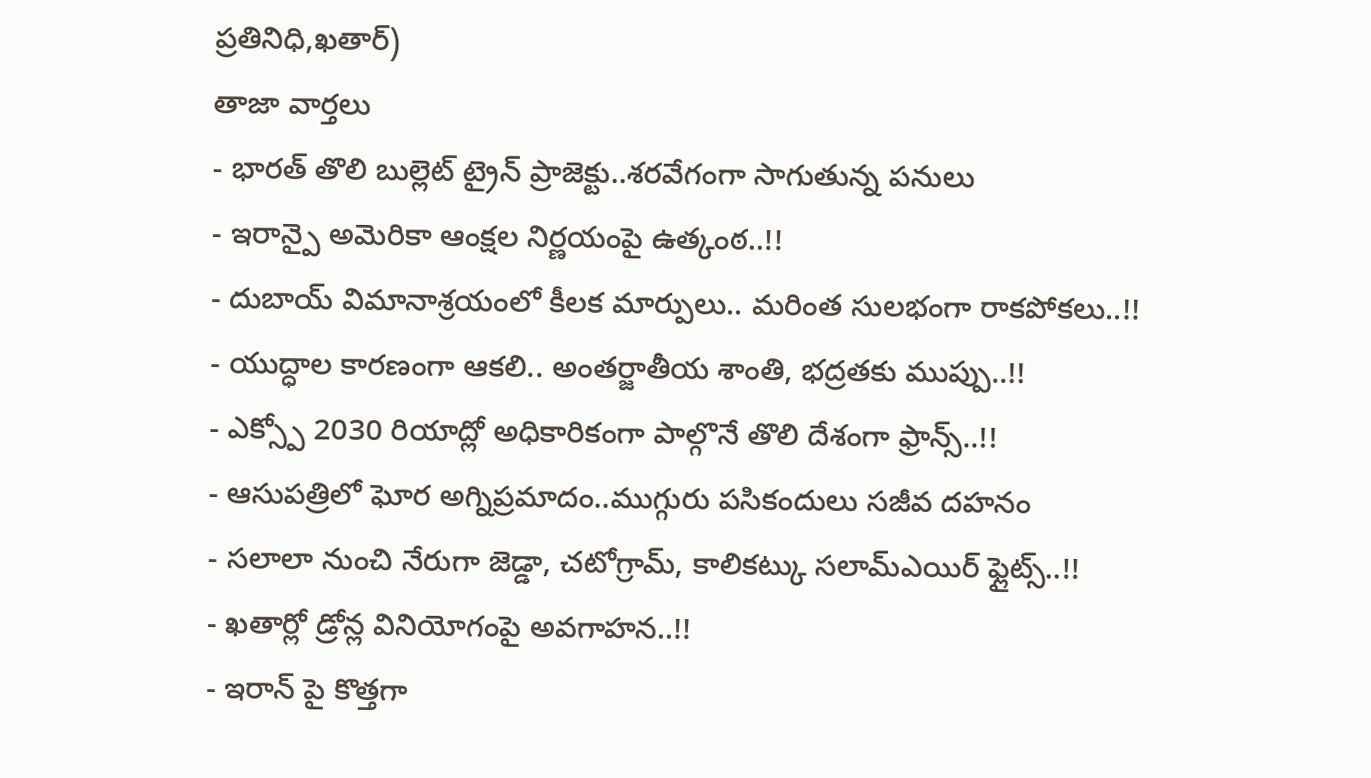ప్రతినిధి,ఖతార్)
తాజా వార్తలు
- భారత్ తొలి బుల్లెట్ ట్రైన్ ప్రాజెక్టు..శరవేగంగా సాగుతున్న పనులు
- ఇరాన్పై అమెరికా ఆంక్షల నిర్ణయంపై ఉత్కంఠ..!!
- దుబాయ్ విమానాశ్రయంలో కీలక మార్పులు.. మరింత సులభంగా రాకపోకలు..!!
- యుద్ధాల కారణంగా ఆకలి.. అంతర్జాతీయ శాంతి, భద్రతకు ముప్పు..!!
- ఎక్స్పో 2030 రియాద్లో అధికారికంగా పాల్గొనే తొలి దేశంగా ఫ్రాన్స్..!!
- ఆసుపత్రిలో ఘోర అగ్నిప్రమాదం..ముగ్గురు పసికందులు సజీవ దహనం
- సలాలా నుంచి నేరుగా జెడ్డా, చటోగ్రామ్, కాలికట్కు సలామ్ఎయిర్ ఫ్లైట్స్..!!
- ఖతార్లో డ్రోన్ల వినియోగంపై అవగాహన..!!
- ఇరాన్ పై కొత్తగా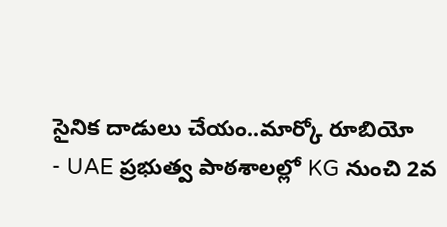సైనిక దాడులు చేయం..మార్కో రూబియో
- UAE ప్రభుత్వ పాఠశాలల్లో KG నుంచి 2వ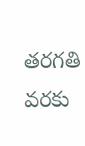తరగతి వరకు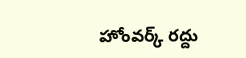హోంవర్క్ రద్దు